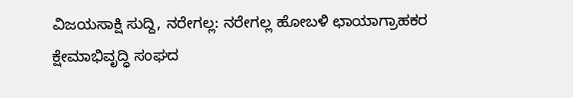ವಿಜಯಸಾಕ್ಷಿ ಸುದ್ದಿ, ನರೇಗಲ್ಲ: ನರೇಗಲ್ಲ ಹೋಬಳಿ ಛಾಯಾಗ್ರಾಹಕರ ಕ್ಷೇಮಾಭಿವೃದ್ಧಿ ಸಂಘದ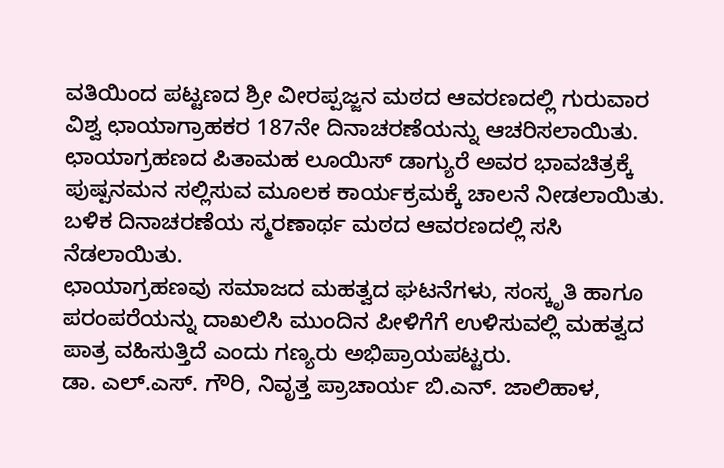ವತಿಯಿಂದ ಪಟ್ಟಣದ ಶ್ರೀ ವೀರಪ್ಪಜ್ಜನ ಮಠದ ಆವರಣದಲ್ಲಿ ಗುರುವಾರ ವಿಶ್ವ ಛಾಯಾಗ್ರಾಹಕರ 187ನೇ ದಿನಾಚರಣೆಯನ್ನು ಆಚರಿಸಲಾಯಿತು.
ಛಾಯಾಗ್ರಹಣದ ಪಿತಾಮಹ ಲೂಯಿಸ್ ಡಾಗ್ಯುರೆ ಅವರ ಭಾವಚಿತ್ರಕ್ಕೆ ಪುಷ್ಪನಮನ ಸಲ್ಲಿಸುವ ಮೂಲಕ ಕಾರ್ಯಕ್ರಮಕ್ಕೆ ಚಾಲನೆ ನೀಡಲಾಯಿತು. ಬಳಿಕ ದಿನಾಚರಣೆಯ ಸ್ಮರಣಾರ್ಥ ಮಠದ ಆವರಣದಲ್ಲಿ ಸಸಿ ನೆಡಲಾಯಿತು.
ಛಾಯಾಗ್ರಹಣವು ಸಮಾಜದ ಮಹತ್ವದ ಘಟನೆಗಳು, ಸಂಸ್ಕೃತಿ ಹಾಗೂ ಪರಂಪರೆಯನ್ನು ದಾಖಲಿಸಿ ಮುಂದಿನ ಪೀಳಿಗೆಗೆ ಉಳಿಸುವಲ್ಲಿ ಮಹತ್ವದ ಪಾತ್ರ ವಹಿಸುತ್ತಿದೆ ಎಂದು ಗಣ್ಯರು ಅಭಿಪ್ರಾಯಪಟ್ಟರು.
ಡಾ. ಎಲ್.ಎಸ್. ಗೌರಿ, ನಿವೃತ್ತ ಪ್ರಾಚಾರ್ಯ ಬಿ.ಎನ್. ಜಾಲಿಹಾಳ,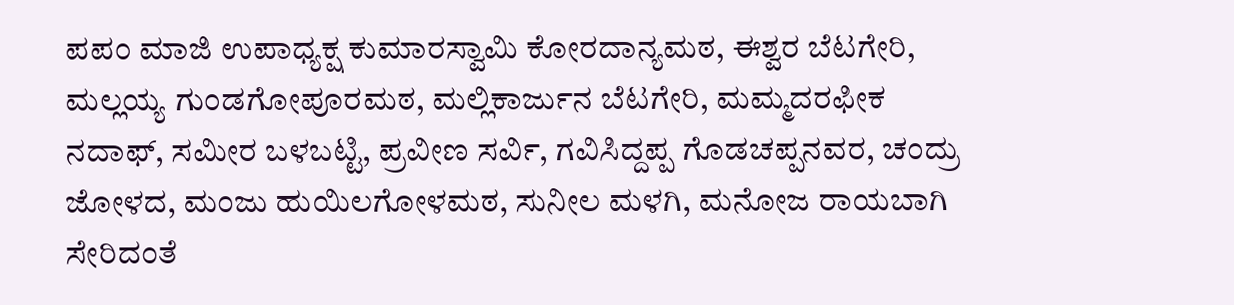ಪಪಂ ಮಾಜಿ ಉಪಾಧ್ಯಕ್ಷ ಕುಮಾರಸ್ವಾಮಿ ಕೋರದಾನ್ಯಮಠ, ಈಶ್ವರ ಬೆಟಗೇರಿ, ಮಲ್ಲಯ್ಯ ಗುಂಡಗೋಪೂರಮಠ, ಮಲ್ಲಿಕಾರ್ಜುನ ಬೆಟಗೇರಿ, ಮಮ್ಮದರಫೀಕ ನದಾಫ್, ಸಮೀರ ಬಳಬಟ್ಟಿ, ಪ್ರವೀಣ ಸರ್ವಿ, ಗವಿಸಿದ್ದಪ್ಪ ಗೊಡಚಪ್ಪನವರ, ಚಂದ್ರು ಜೋಳದ, ಮಂಜು ಹುಯಿಲಗೋಳಮಠ, ಸುನೀಲ ಮಳಗಿ, ಮನೋಜ ರಾಯಬಾಗಿ ಸೇರಿದಂತೆ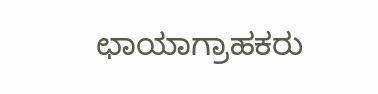ಛಾಯಾಗ್ರಾಹಕರು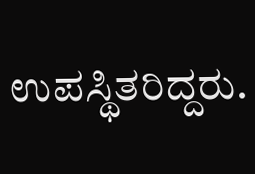ಉಪಸ್ಥಿತರಿದ್ದರು.